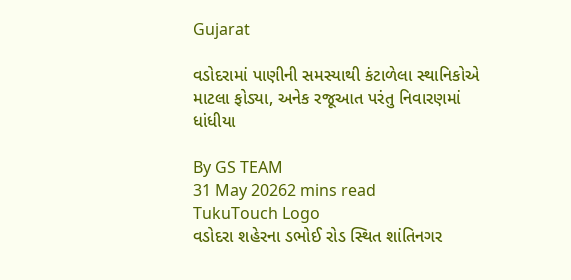Gujarat

વડોદરામાં પાણીની સમસ્યાથી કંટાળેલા સ્થાનિકોએ માટલા ફોડ્યા, અનેક રજૂઆત પરંતુ નિવારણમાં ધાંધીયા

By GS TEAM
31 May 20262 mins read
TukuTouch Logo
વડોદરા શહેરના ડભોઈ રોડ સ્થિત શાંતિનગર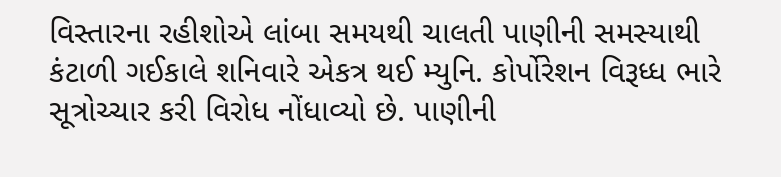વિસ્તારના રહીશોએ લાંબા સમયથી ચાલતી પાણીની સમસ્યાથી કંટાળી ગઈકાલે શનિવારે એકત્ર થઈ મ્યુનિ. કોર્પોરેશન વિરૂધ્ધ ભારે સૂત્રોચ્ચાર કરી વિરોધ નોંધાવ્યો છે. પાણીની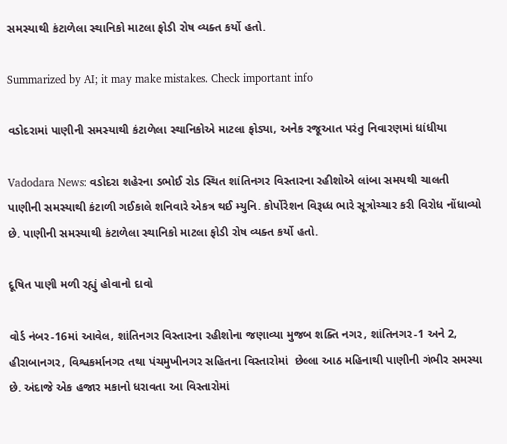સમસ્યાથી કંટાળેલા સ્થાનિકો માટલા ફોડી રોષ વ્યક્ત કર્યો હતો.

Summarized by AI; it may make mistakes. Check important info

વડોદરામાં પાણીની સમસ્યાથી કંટાળેલા સ્થાનિકોએ માટલા ફોડ્યા, અનેક રજૂઆત પરંતુ નિવારણમાં ધાંધીયા

Vadodara News: વડોદરા શહેરના ડભોઈ રોડ સ્થિત શાંતિનગર વિસ્તારના રહીશોએ લાંબા સમયથી ચાલતી પાણીની સમસ્યાથી કંટાળી ગઈકાલે શનિવારે એકત્ર થઈ મ્યુનિ. કોર્પોરેશન વિરૂધ્ધ ભારે સૂત્રોચ્ચાર કરી વિરોધ નોંધાવ્યો છે. પાણીની સમસ્યાથી કંટાળેલા સ્થાનિકો માટલા ફોડી રોષ વ્યક્ત કર્યો હતો.

દૂષિત પાણી મળી રહ્યું હોવાનો દાવો

વોર્ડ નંબર-16માં આવેલ, શાંતિનગર વિસ્તારના રહીશોના જણાવ્યા મુજબ શક્તિ નગર, શાંતિનગર-1 અને 2, હીરાબાનગર, વિશ્વકર્માનગર તથા પંચમુખીનગર સહિતના વિસ્તારોમાં  છેલ્લા આઠ મહિનાથી પાણીની ગંભીર સમસ્યા છે. અંદાજે એક હજાર મકાનો ધરાવતા આ વિસ્તારોમાં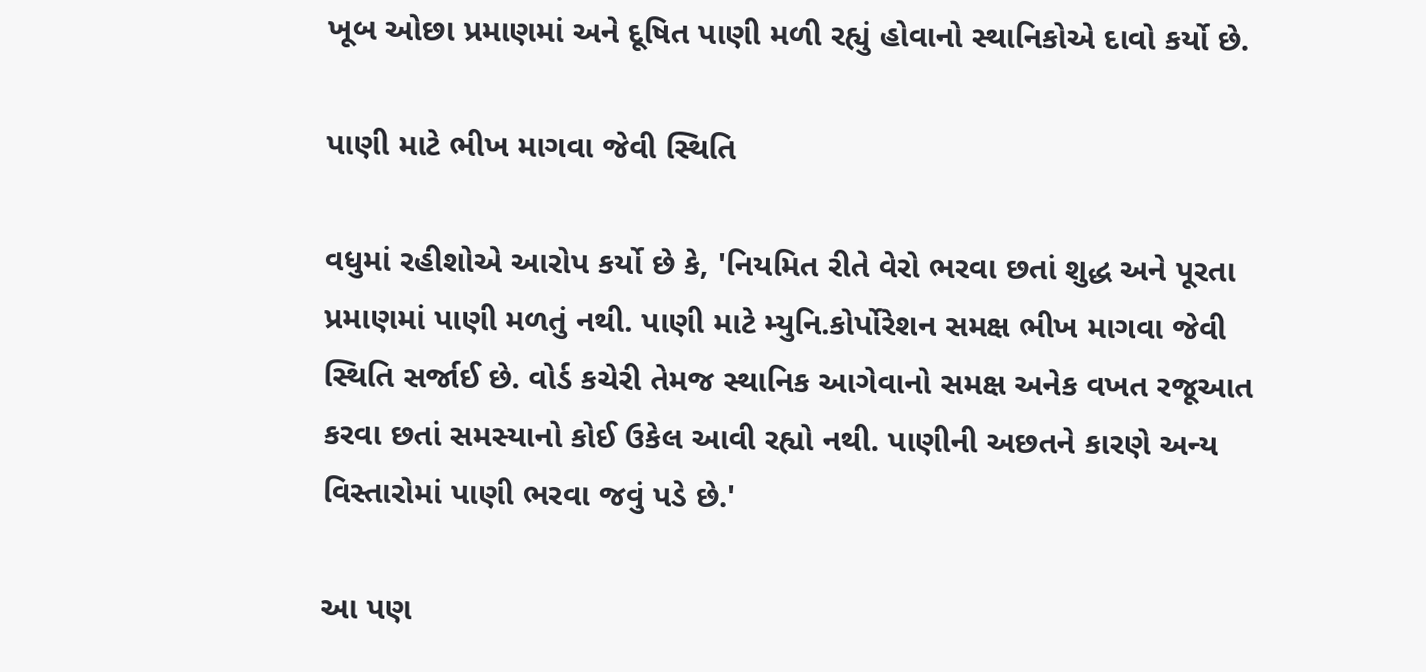ખૂબ ઓછા પ્રમાણમાં અને દૂષિત પાણી મળી રહ્યું હોવાનો સ્થાનિકોએ દાવો કર્યો છે.

પાણી માટે ભીખ માગવા જેવી સ્થિતિ

વધુમાં રહીશોએ આરોપ કર્યો છે કે, 'નિયમિત રીતે વેરો ભરવા છતાં શુદ્ધ અને પૂરતા પ્રમાણમાં પાણી મળતું નથી. પાણી માટે મ્યુનિ.કોર્પોરેશન સમક્ષ ભીખ માગવા જેવી સ્થિતિ સર્જાઈ છે. વોર્ડ કચેરી તેમજ સ્થાનિક આગેવાનો સમક્ષ અનેક વખત રજૂઆત કરવા છતાં સમસ્યાનો કોઈ ઉકેલ આવી રહ્યો નથી. પાણીની અછતને કારણે અન્ય વિસ્તારોમાં પાણી ભરવા જવું પડે છે.'

આ પણ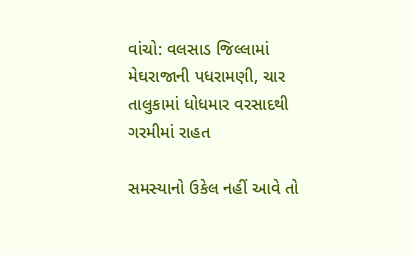વાંચો: વલસાડ જિલ્લામાં મેઘરાજાની પધરામણી, ચાર તાલુકામાં ધોધમાર વરસાદથી ગરમીમાં રાહત

સમસ્યાનો ઉકેલ નહીં આવે તો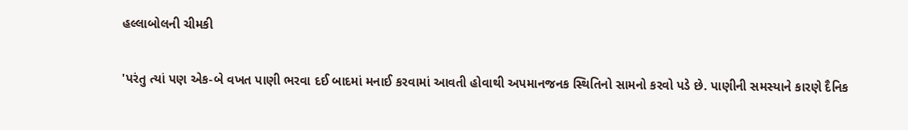હલ્લાબોલની ચીમકી

'પરંતુ ત્યાં પણ એક-બે વખત પાણી ભરવા દઈ બાદમાં મનાઈ કરવામાં આવતી હોવાથી અપમાનજનક સ્થિતિનો સામનો કરવો પડે છે. પાણીની સમસ્યાને કારણે દૈનિક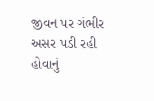જીવન પર ગંભીર અસર પડી રહી હોવાનું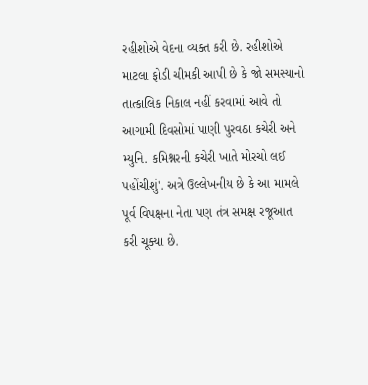રહીશોએ વેદના વ્યક્ત કરી છે. રહીશોએ માટલા ફોડી ચીમકી આપી છે કે જો સમસ્યાનો તાત્કાલિક નિકાલ નહીં કરવામાં આવે તો આગામી દિવસોમાં પાણી પુરવઠા કચેરી અને  મ્યુનિ. કમિશ્નરની કચેરી ખાતે મોરચો લઈ પહોંચીશું'. અત્રે ઉલ્લેખનીય છે કે આ મામલે પૂર્વ વિપક્ષના નેતા પણ તંત્ર સમક્ષ રજૂઆત કરી ચૂક્યા છે.